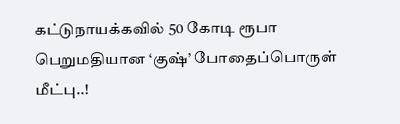கட்டுநாயக்கவில் 50 கோடி ரூபா பெறுமதியான ‘குஷ்’ போதைப்பொருள் மீட்பு..!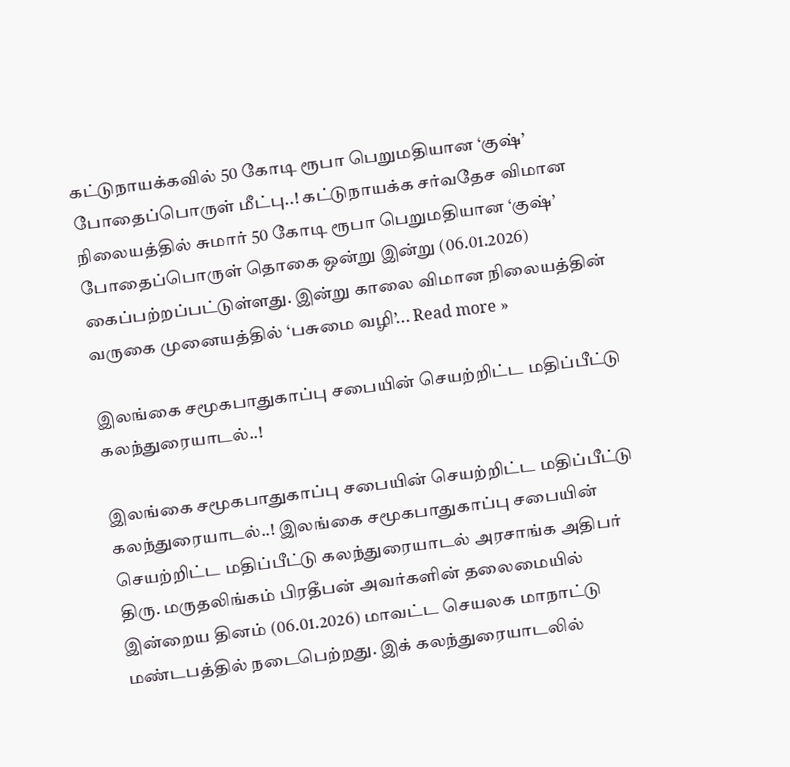கட்டுநாயக்கவில் 50 கோடி ரூபா பெறுமதியான ‘குஷ்’ போதைப்பொருள் மீட்பு..! கட்டுநாயக்க சர்வதேச விமான நிலையத்தில் சுமார் 50 கோடி ரூபா பெறுமதியான ‘குஷ்’ போதைப்பொருள் தொகை ஒன்று இன்று (06.01.2026) கைப்பற்றப்பட்டுள்ளது. இன்று காலை விமான நிலையத்தின் வருகை முனையத்தில் ‘பசுமை வழி’... Read more »

இலங்கை சமூகபாதுகாப்பு சபையின் செயற்றிட்ட மதிப்பீட்டு கலந்துரையாடல்..!

இலங்கை சமூகபாதுகாப்பு சபையின் செயற்றிட்ட மதிப்பீட்டு கலந்துரையாடல்..! இலங்கை சமூகபாதுகாப்பு சபையின் செயற்றிட்ட மதிப்பீட்டு கலந்துரையாடல் அரசாங்க அதிபர் திரு. மருதலிங்கம் பிரதீபன் அவர்களின் தலைமையில் இன்றைய தினம் (06.01.2026) மாவட்ட செயலக மாநாட்டு மண்டபத்தில் நடைபெற்றது. இக் கலந்துரையாடலில்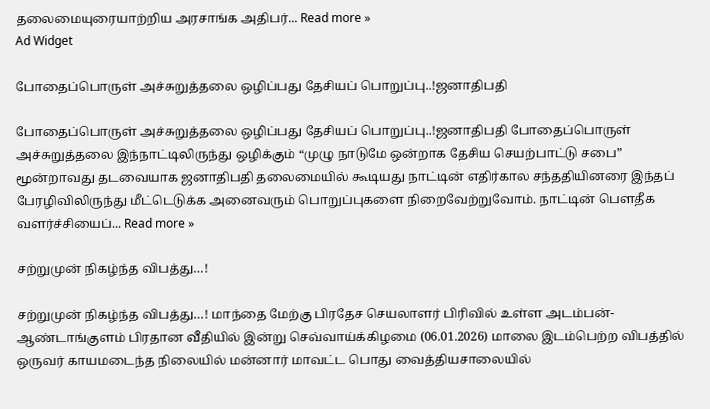தலைமையுரையாற்றிய அரசாங்க அதிபர்... Read more »
Ad Widget

போதைப்பொருள் அச்சுறுத்தலை ஒழிப்பது தேசியப் பொறுப்பு..!ஜனாதிபதி

போதைப்பொருள் அச்சுறுத்தலை ஒழிப்பது தேசியப் பொறுப்பு..!ஜனாதிபதி போதைப்பொருள் அச்சுறுத்தலை இந்நாட்டிலிருந்து ஒழிக்கும் “முழு நாடுமே ஒன்றாக தேசிய செயற்பாட்டு சபை” மூன்றாவது தடவையாக ஜனாதிபதி தலைமையில் கூடியது நாட்டின் எதிர்கால சந்ததியினரை இந்தப் பேரழிவிலிருந்து மீட்டெடுக்க அனைவரும் பொறுப்புகளை நிறைவேற்றுவோம். நாட்டின் பௌதீக வளர்ச்சியைப்... Read more »

சற்றுமுன் நிகழ்ந்த விபத்து…!

சற்றுமுன் நிகழ்ந்த விபத்து…! மாந்தை மேற்கு பிரதேச செயலாளர் பிரிவில் உள்ள அடம்பன்-ஆண்டாங்குளம் பிரதான வீதியில் இன்று செவ்வாய்க்கிழமை (06.01.2026) மாலை இடம்பெற்ற விபத்தில் ஒருவர் காயமடைந்த நிலையில் மன்னார் மாவட்ட பொது வைத்தியசாலையில்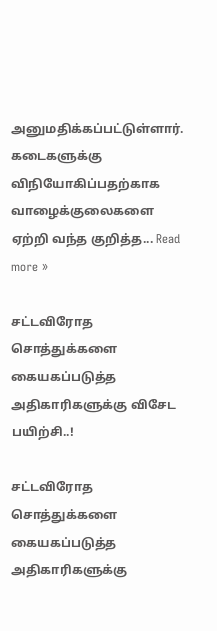அனுமதிக்கப்பட்டுள்ளார். கடைகளுக்கு விநியோகிப்பதற்காக வாழைக்குலைகளை ஏற்றி வந்த குறித்த... Read more »

சட்டவிரோத சொத்துக்களை கையகப்படுத்த அதிகாரிகளுக்கு விசேட பயிற்சி..!

சட்டவிரோத சொத்துக்களை கையகப்படுத்த அதிகாரிகளுக்கு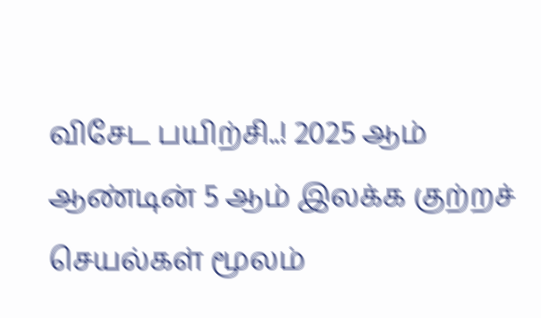விசேட பயிற்சி..! 2025 ஆம் ஆண்டின் 5 ஆம் இலக்க குற்றச் செயல்கள் மூலம்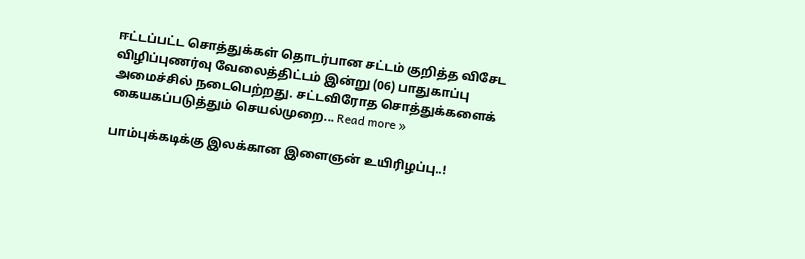ஈட்டப்பட்ட சொத்துக்கள் தொடர்பான சட்டம் குறித்த விசேட விழிப்புணர்வு வேலைத்திட்டம் இன்று (06) பாதுகாப்பு அமைச்சில் நடைபெற்றது. சட்டவிரோத சொத்துக்களைக் கையகப்படுத்தும் செயல்முறை... Read more »

பாம்புக்கடிக்கு இலக்கான இளைஞன் உயிரிழப்பு..!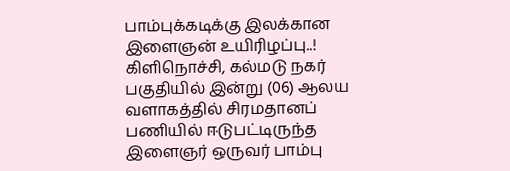பாம்புக்கடிக்கு இலக்கான இளைஞன் உயிரிழப்பு..! கிளிநொச்சி, கல்மடு நகர் பகுதியில் இன்று (06) ஆலய வளாகத்தில் சிரமதானப் பணியில் ஈடுபட்டிருந்த இளைஞர் ஒருவர் பாம்பு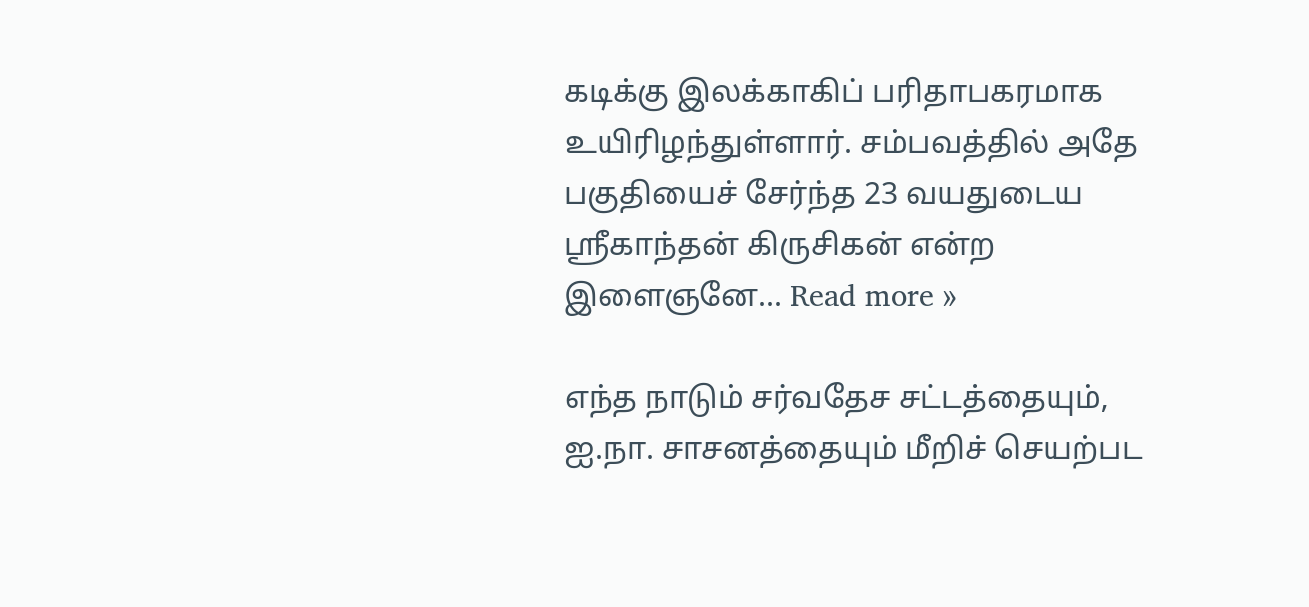கடிக்கு இலக்காகிப் பரிதாபகரமாக உயிரிழந்துள்ளார். சம்பவத்தில் அதே பகுதியைச் சேர்ந்த 23 வயதுடைய ஶ்ரீகாந்தன் கிருசிகன் என்ற இளைஞனே... Read more »

எந்த நாடும் சர்வதேச சட்டத்தையும், ஐ.நா. சாசனத்தையும் மீறிச் செயற்பட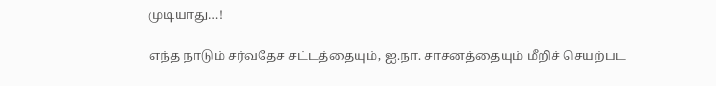முடியாது…!

எந்த நாடும் சர்வதேச சட்டத்தையும், ஐ.நா. சாசனத்தையும் மீறிச் செயற்பட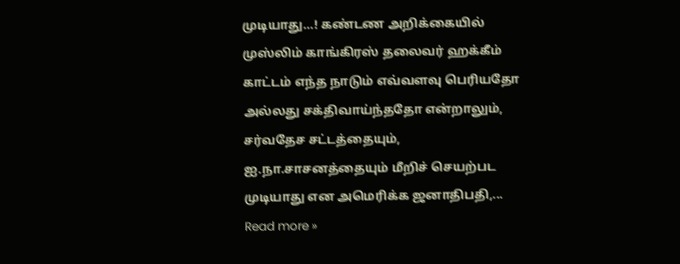முடியாது…! கண்டண அறிக்கையில் முஸ்லிம் காங்கிரஸ் தலைவர் ஹக்கீம் காட்டம் எந்த நாடும் எவ்வளவு பெரியதோ அல்லது சக்திவாய்ந்ததோ என்றாலும், சர்வதேச சட்டத்தையும், ஐ.நா.சாசனத்தையும் மீறிச் செயற்பட முடியாது என அமெரிக்க ஜனாதிபதி,... Read more »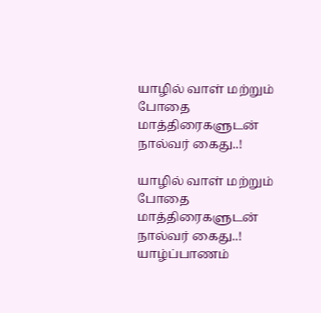யாழில் வாள் மற்றும் போதை மாத்திரைகளுடன் நால்வர் கைது..!

யாழில் வாள் மற்றும் போதை மாத்திரைகளுடன் நால்வர் கைது..! யாழ்ப்பாணம்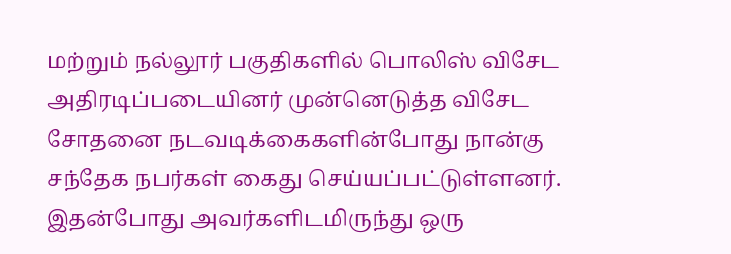மற்றும் நல்லூர் பகுதிகளில் பொலிஸ் விசேட அதிரடிப்படையினர் முன்னெடுத்த விசேட சோதனை நடவடிக்கைகளின்போது நான்கு சந்தேக நபர்கள் கைது செய்யப்பட்டுள்ளனர். இதன்போது அவர்களிடமிருந்து ஒரு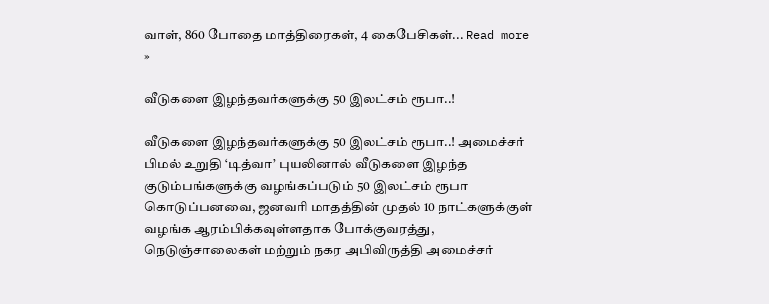வாள், 860 போதை மாத்திரைகள், 4 கைபேசிகள்... Read more »

வீடுகளை இழந்தவர்களுக்கு 50 இலட்சம் ரூபா..!

வீடுகளை இழந்தவர்களுக்கு 50 இலட்சம் ரூபா..! அமைச்சர் பிமல் உறுதி ‘டித்வா’ புயலினால் வீடுகளை இழந்த குடும்பங்களுக்கு வழங்கப்படும் 50 இலட்சம் ரூபா கொடுப்பனவை, ஜனவரி மாதத்தின் முதல் 10 நாட்களுக்குள் வழங்க ஆரம்பிக்கவுள்ளதாக போக்குவரத்து, நெடுஞ்சாலைகள் மற்றும் நகர அபிவிருத்தி அமைச்சர்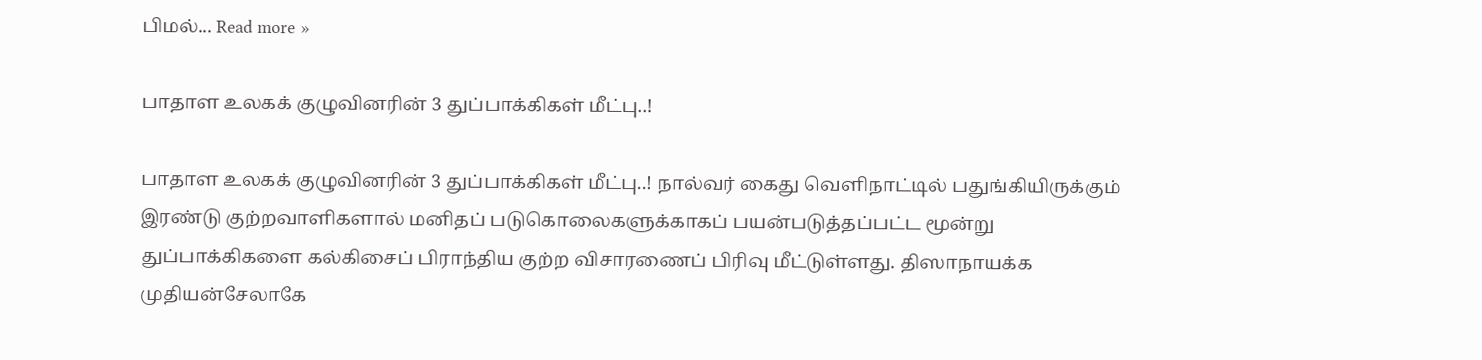பிமல்... Read more »

பாதாள உலகக் குழுவினரின் 3 துப்பாக்கிகள் மீட்பு..!

பாதாள உலகக் குழுவினரின் 3 துப்பாக்கிகள் மீட்பு..! நால்வர் கைது வெளிநாட்டில் பதுங்கியிருக்கும் இரண்டு குற்றவாளிகளால் மனிதப் படுகொலைகளுக்காகப் பயன்படுத்தப்பட்ட மூன்று துப்பாக்கிகளை கல்கிசைப் பிராந்திய குற்ற விசாரணைப் பிரிவு மீட்டுள்ளது. திஸாநாயக்க முதியன்சேலாகே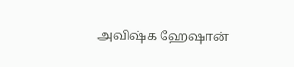அவிஷ்க ஹேஷான்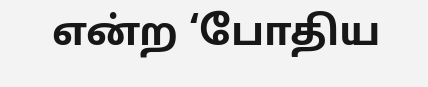என்ற ‘போதிய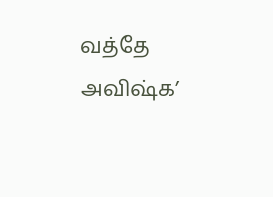வத்தே அவிஷ்க’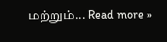மற்றும்... Read more »